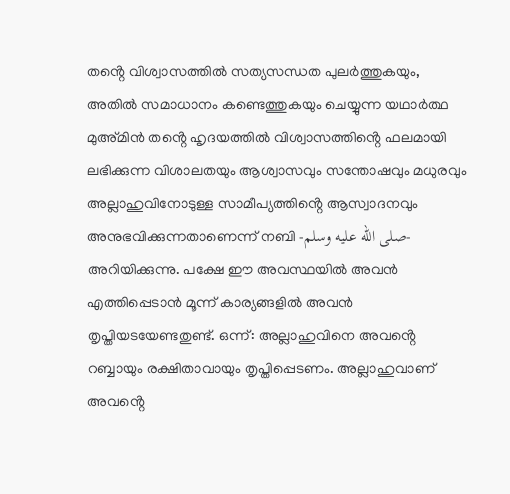തൻ്റെ വിശ്വാസത്തിൽ സത്യസന്ധത പുലർത്തുകയും, അതിൽ സമാധാനം കണ്ടെത്തുകയും ചെയ്യുന്ന യഥാർത്ഥ മുഅ്മിൻ തൻ്റെ ഹൃദയത്തിൽ വിശ്വാസത്തിൻ്റെ ഫലമായി ലഭിക്കുന്ന വിശാലതയും ആശ്വാസവും സന്തോഷവും മധുരവും അല്ലാഹുവിനോടുള്ള സാമീപ്യത്തിൻ്റെ ആസ്വാദനവും അനുഭവിക്കുന്നതാണെന്ന് നബി -صلى الله عليه وسلم- അറിയിക്കുന്നു. പക്ഷേ ഈ അവസ്ഥയിൽ അവൻ എത്തിപ്പെടാൻ മൂന്ന് കാര്യങ്ങളിൽ അവൻ തൃപ്തിയടയേണ്ടതുണ്ട്. ഒന്ന്: അല്ലാഹുവിനെ അവൻ്റെ റബ്ബായും രക്ഷിതാവായും തൃപ്തിപ്പെടണം. അല്ലാഹുവാണ് അവൻ്റെ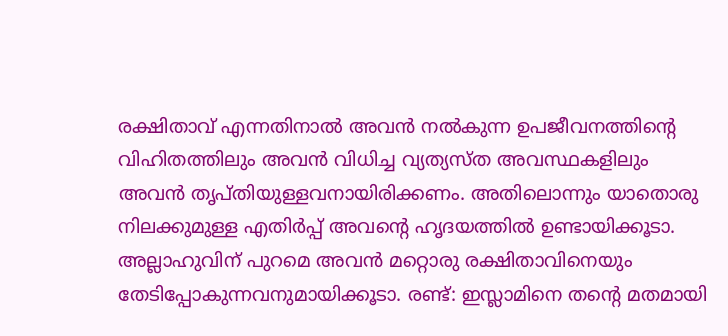രക്ഷിതാവ് എന്നതിനാൽ അവൻ നൽകുന്ന ഉപജീവനത്തിൻ്റെ വിഹിതത്തിലും അവൻ വിധിച്ച വ്യത്യസ്ത അവസ്ഥകളിലും അവൻ തൃപ്തിയുള്ളവനായിരിക്കണം. അതിലൊന്നും യാതൊരു നിലക്കുമുള്ള എതിർപ്പ് അവൻ്റെ ഹൃദയത്തിൽ ഉണ്ടായിക്കൂടാ. അല്ലാഹുവിന് പുറമെ അവൻ മറ്റൊരു രക്ഷിതാവിനെയും തേടിപ്പോകുന്നവനുമായിക്കൂടാ. രണ്ട്: ഇസ്ലാമിനെ തൻ്റെ മതമായി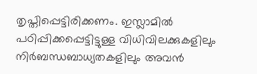തൃപ്തിപ്പെട്ടിരിക്കണം. ഇസ്ലാമിൽ പഠിപ്പിക്കപ്പെട്ടിട്ടുള്ള വിധിവിലക്കുകളിലും നിർബന്ധബാധ്യതകളിലും അവൻ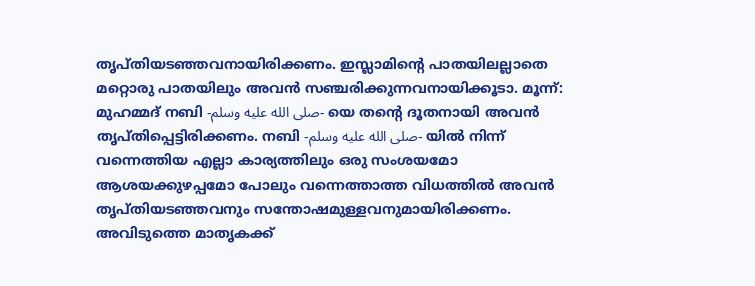തൃപ്തിയടഞ്ഞവനായിരിക്കണം. ഇസ്ലാമിൻ്റെ പാതയിലല്ലാതെ മറ്റൊരു പാതയിലും അവൻ സഞ്ചരിക്കുന്നവനായിക്കൂടാ. മൂന്ന്: മുഹമ്മദ് നബി -صلى الله عليه وسلم- യെ തൻ്റെ ദൂതനായി അവൻ തൃപ്തിപ്പെട്ടിരിക്കണം. നബി -صلى الله عليه وسلم- യിൽ നിന്ന് വന്നെത്തിയ എല്ലാ കാര്യത്തിലും ഒരു സംശയമോ ആശയക്കുഴപ്പമോ പോലും വന്നെത്താത്ത വിധത്തിൽ അവൻ തൃപ്തിയടഞ്ഞവനും സന്തോഷമുള്ളവനുമായിരിക്കണം. അവിടുത്തെ മാതൃകക്ക്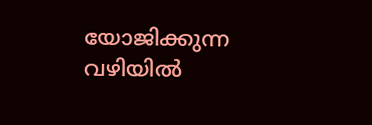യോജിക്കുന്ന വഴിയിൽ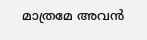മാത്രമേ അവൻ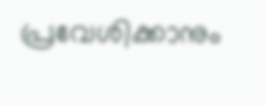പ്രവേശിക്കാനും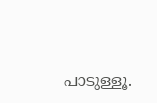പാടുള്ളൂ.